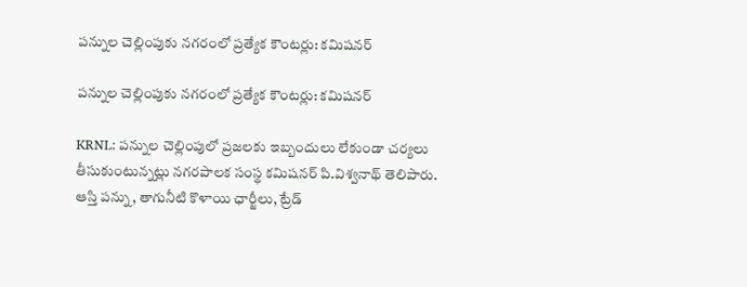పన్నుల చెల్లింపుకు నగరంలో ప్రత్యేక కౌంటర్లు: కమిషనర్

పన్నుల చెల్లింపుకు నగరంలో ప్రత్యేక కౌంటర్లు: కమిషనర్

KRNL: పన్నుల చెల్లింపులో ప్రజలకు ఇబ్బందులు లేకుండా చర్యలు తీసుకుంటున్నట్లు నగరపాలక సంస్థ కమిషనర్ పి.విశ్వనాథ్ తెలిపారు. ఆస్తి పన్ను, తాగునీటి కొళాయి ఛార్జీలు, ట్రేడ్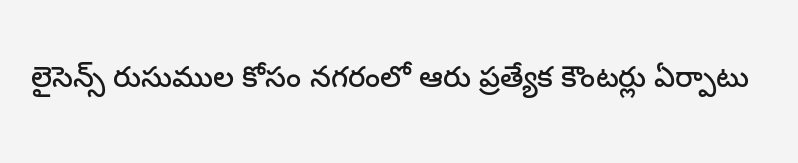లైసెన్స్ రుసుముల కోసం నగరంలో ఆరు ప్రత్యేక కౌంటర్లు ఏర్పాటు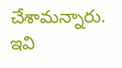చేశామన్నారు. ఇవి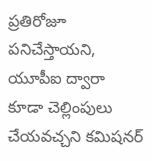ప్రతిరోజూ పనిచేస్తాయని, యూపీఐ ద్వారా కూడా చెల్లింపులు చేయవచ్చని కమిషనర్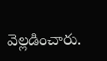వెల్లడించారు.